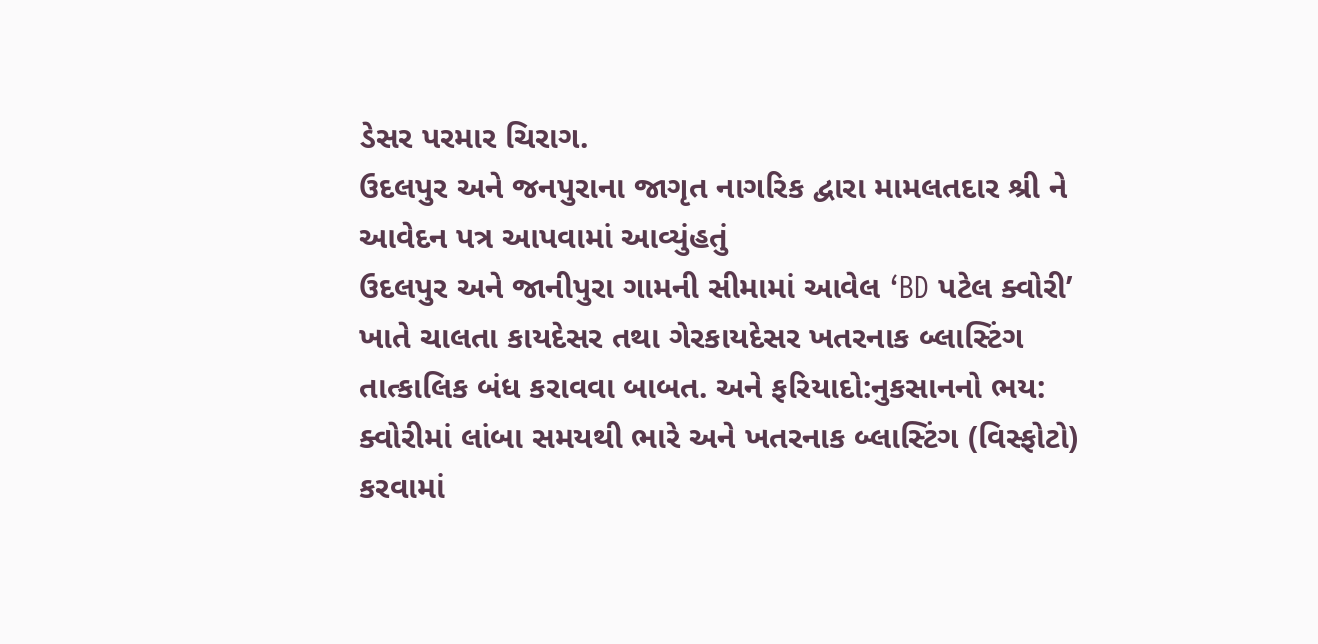ડેસર પરમાર ચિરાગ.
ઉદલપુર અને જનપુરાના જાગૃત નાગરિક દ્વારા મામલતદાર શ્રી ને આવેદન પત્ર આપવામાં આવ્યુંહતું
ઉદલપુર અને જાનીપુરા ગામની સીમામાં આવેલ ‘BD પટેલ ક્વોરી’ ખાતે ચાલતા કાયદેસર તથા ગેરકાયદેસર ખતરનાક બ્લાસ્ટિંગ તાત્કાલિક બંધ કરાવવા બાબત. અને ફરિયાદો:નુકસાનનો ભય: ક્વોરીમાં લાંબા સમયથી ભારે અને ખતરનાક બ્લાસ્ટિંગ (વિસ્ફોટો) કરવામાં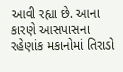આવી રહ્યા છે. આના કારણે આસપાસના રહેણાંક મકાનોમાં તિરાડો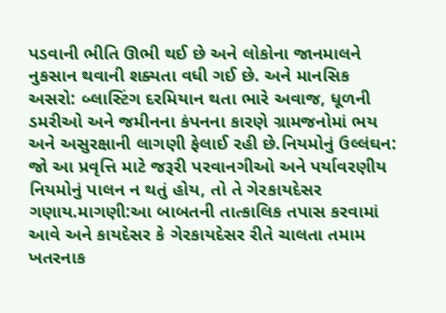પડવાની ભીતિ ઊભી થઈ છે અને લોકોના જાનમાલને નુકસાન થવાની શક્યતા વધી ગઈ છે. અને માનસિક અસરો: બ્લાસ્ટિંગ દરમિયાન થતા ભારે અવાજ, ધૂળની ડમરીઓ અને જમીનના કંપનના કારણે ગ્રામજનોમાં ભય અને અસુરક્ષાની લાગણી ફેલાઈ રહી છે.નિયમોનું ઉલ્લંઘન: જો આ પ્રવૃત્તિ માટે જરૂરી પરવાનગીઓ અને પર્યાવરણીય નિયમોનું પાલન ન થતું હોય, તો તે ગેરકાયદેસર ગણાય.માગણી:આ બાબતની તાત્કાલિક તપાસ કરવામાં આવે અને કાયદેસર કે ગેરકાયદેસર રીતે ચાલતા તમામ ખતરનાક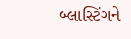બ્લાસ્ટિંગને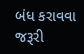બંધ કરાવવા જરૂરી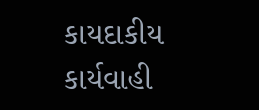કાયદાકીય કાર્યવાહી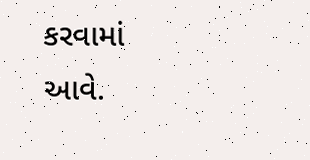કરવામાં આવે.